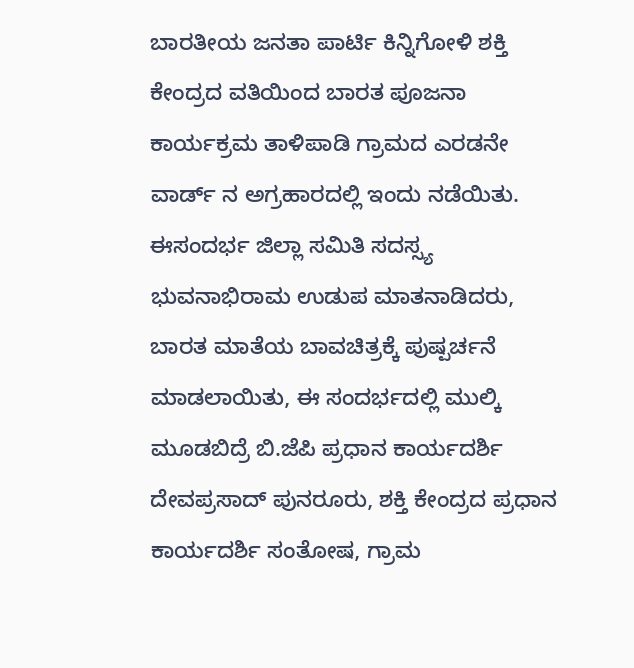ಬಾರತೀಯ ಜನತಾ ಪಾರ್ಟಿ ಕಿನ್ನಿಗೋಳಿ ಶಕ್ತಿ ಕೇಂದ್ರದ ವತಿಯಿಂದ ಬಾರತ ಪೂಜನಾ ಕಾರ್ಯಕ್ರಮ ತಾಳಿಪಾಡಿ ಗ್ರಾಮದ ಎರಡನೇ ವಾರ್ಡ್ ನ ಅಗ್ರಹಾರದಲ್ಲಿ ಇಂದು ನಡೆಯಿತು. ಈಸಂದರ್ಭ ಜಿಲ್ಲಾ ಸಮಿತಿ ಸದಸ್ಸ್ಯ ಭುವನಾಭಿರಾಮ ಉಡುಪ ಮಾತನಾಡಿದರು, ಬಾರತ ಮಾತೆಯ ಬಾವಚಿತ್ರಕ್ಕೆ ಪುಷ್ಪರ್ಚನೆ ಮಾಡಲಾಯಿತು, ಈ ಸಂದರ್ಭದಲ್ಲಿ ಮುಲ್ಕಿ ಮೂಡಬಿದ್ರೆ ಬಿ.ಜೆಪಿ ಪ್ರಧಾನ ಕಾರ್ಯದರ್ಶಿ ದೇವಪ್ರಸಾದ್ ಪುನರೂರು, ಶಕ್ತಿ ಕೇಂದ್ರದ ಪ್ರಧಾನ ಕಾರ್ಯದರ್ಶಿ ಸಂತೋಷ, ಗ್ರಾಮ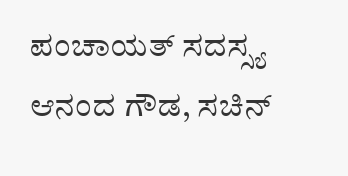ಪಂಚಾಯತ್ ಸದಸ್ಸ್ಯ ಆನಂದ ಗೌಡ, ಸಚಿನ್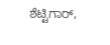ಶೆಟ್ಟಿಗಾರ್,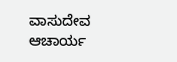ವಾಸುದೇವ ಆಚಾರ್ಯ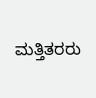ಮತ್ತಿತರರು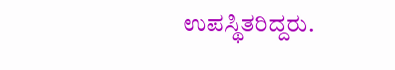ಉಪಸ್ಥಿತರಿದ್ದರು.